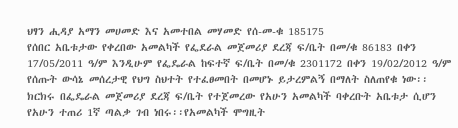ህፃን ሒዳያ አማን መሀመድ እና አመተበል መሃመድ የሰ-መ-ቁ 185175
የሰበር አቤቱታው የቀረበው አመልካች የፌደራል መጀመሪያ ደረጃ ፍ/ቤት በመ/ቁ 86183 በቀን 17/05/2011 ዓ/ም እንዲሁም የፌዴራል ከፍተኛ ፍ/ቤት በመ/ቁ 2301172 በቀን 19/02/2012 ዓ/ም የሰጡት ውሳኔ መሰረታዊ የህግ ስህተት የተፈፀመበት በመሆኑ ይታረምልኝ በማለት ስለጠየቁ ነው፡፡ ክርክሩ በፌዴራል መጀመሪያ ደረጃ ፍ/ቤት የተጀመረው የአሁን አመልካች ባቀረቡት አቤቱታ ሲሆን የአሁን ተጠሪ 1ኛ ጣልቃ ገብ ነበሩ፡፡የአመልካች ሞግዚት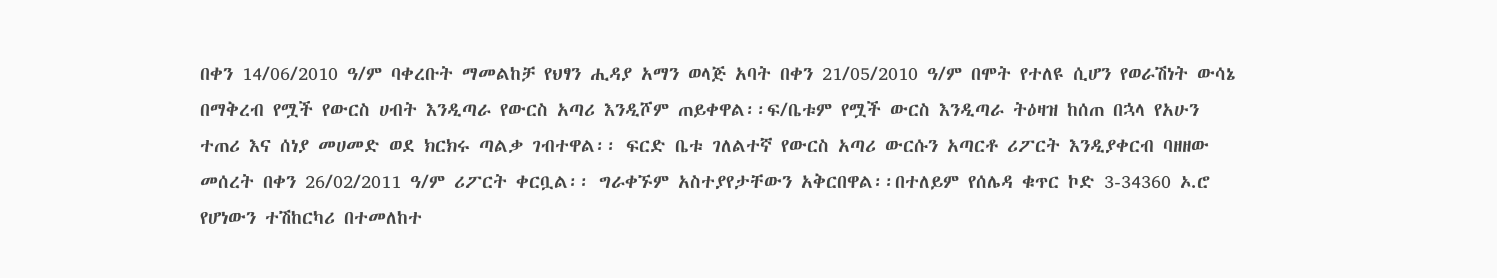በቀን 14/06/2010 ዓ/ም ባቀረቡት ማመልከቻ የህፃን ሒዳያ አማን ወላጅ አባት በቀን 21/05/2010 ዓ/ም በሞት የተለዩ ሲሆን የወራሽነት ውሳኔ በማቅረብ የሟች የውርስ ሀብት እንዲጣራ የውርስ አጣሪ እንዲሾም ጠይቀዋል፡፡ፍ/ቤቱም የሟች ውርስ እንዲጣራ ትዕዛዝ ከሰጠ በኋላ የአሁን ተጠሪ እና ሰነያ መሀመድ ወደ ክርክሩ ጣልቃ ገብተዋል፡፡ ፍርድ ቤቱ ገለልተኛ የውርስ አጣሪ ውርሱን አጣርቶ ሪፖርት እንዲያቀርብ ባዘዘው መሰረት በቀን 26/02/2011 ዓ/ም ሪፖርት ቀርቧል፡፡ ግራቀኙም አስተያየታቸውን አቅርበዋል፡፡በተለይም የሰሌዳ ቁጥር ኮድ 3-34360 ኦ.ሮ የሆነውን ተሽከርካሪ በተመለከተ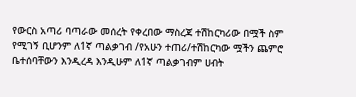የውርስ አጣሪ ባጣራው መሰረት የቀረበው ማስረጃ ተሽከርካሪው በሟች ስም የሚገኝ ቢሆንም ለ1ኛ ጣልቃገብ /የአሁን ተጠሪ/ተሽከርካው ሟችን ጨምሮ ቤተሰባቸውን እንዲረዳ እንዲሁም ለ1ኛ ጣልቃገብም ሀብት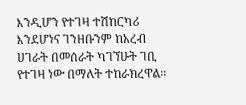እንዲሆን የተገዛ ተሽከርካሪ እንደሆነና ገንዘቡንም ከአረብ ሀገራት በመሰራት ካገኘሁት ገቢ የተገዛ ነው በማለት ተከራክረዋል፡፡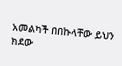አመልካች በበኩላቸው ይህን ክደው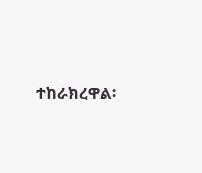ተከራክረዋል፡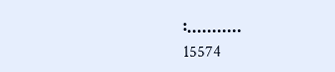፡...........
15574